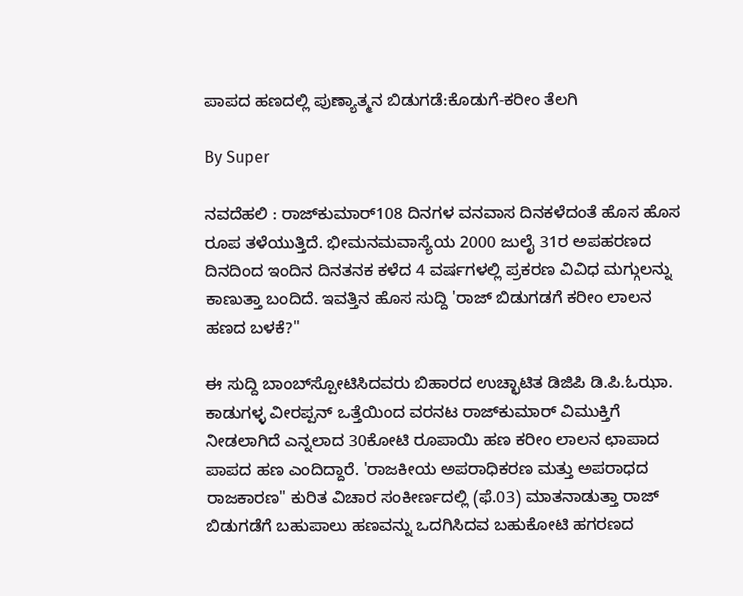ಪಾಪದ ಹಣದಲ್ಲಿ ಪುಣ್ಯಾತ್ಮನ ಬಿಡುಗಡೆ:ಕೊಡುಗೆ-ಕರೀಂ ತೆಲಗಿ

By Super

ನವದೆಹಲಿ : ರಾಜ್‌ಕುಮಾರ್‌108 ದಿನಗಳ ವನವಾಸ ದಿನಕಳೆದಂತೆ ಹೊಸ ಹೊಸ ರೂಪ ತಳೆಯುತ್ತಿದೆ. ಭೀಮನಮವಾಸ್ಯೆಯ 2000 ಜುಲೈ 31ರ ಅಪಹರಣದ ದಿನದಿಂದ ಇಂದಿನ ದಿನತನಕ ಕಳೆದ 4 ವರ್ಷಗಳಲ್ಲಿ ಪ್ರಕರಣ ವಿವಿಧ ಮಗ್ಗುಲನ್ನು ಕಾಣುತ್ತಾ ಬಂದಿದೆ. ಇವತ್ತಿನ ಹೊಸ ಸುದ್ದಿ 'ರಾಜ್‌ ಬಿಡುಗಡಗೆ ಕರೀಂ ಲಾಲನ ಹಣದ ಬಳಕೆ?"

ಈ ಸುದ್ದಿ ಬಾಂಬ್‌ಸ್ಪೋಟಿಸಿದವರು ಬಿಹಾರದ ಉಚ್ಛಾಟಿತ ಡಿಜಿಪಿ ಡಿ.ಪಿ.ಓಝಾ. ಕಾಡುಗಳ್ಳ ವೀರಪ್ಪನ್‌ ಒತ್ತೆಯಿಂದ ವರನಟ ರಾಜ್‌ಕುಮಾರ್‌ ವಿಮುಕ್ತಿಗೆ ನೀಡಲಾಗಿದೆ ಎನ್ನಲಾದ 30ಕೋಟಿ ರೂಪಾಯಿ ಹಣ ಕರೀಂ ಲಾಲನ ಛಾಪಾದ ಪಾಪದ ಹಣ ಎಂದಿದ್ದಾರೆ. 'ರಾಜಕೀಯ ಅಪರಾಧಿಕರಣ ಮತ್ತು ಅಪರಾಧದ ರಾಜಕಾರಣ" ಕುರಿತ ವಿಚಾರ ಸಂಕೀರ್ಣದಲ್ಲಿ (ಫೆ.03) ಮಾತನಾಡುತ್ತಾ ರಾಜ್‌ ಬಿಡುಗಡೆಗೆ ಬಹುಪಾಲು ಹಣವನ್ನು ಒದಗಿಸಿದವ ಬಹುಕೋಟಿ ಹಗರಣದ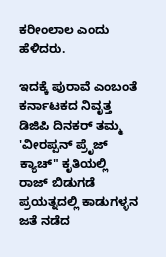ಕರೀಂಲಾಲ ಎಂದು ಹೆಳಿದರು.

ಇದಕ್ಕೆ ಪುರಾವೆ ಎಂಬಂತೆ ಕರ್ನಾಟಕದ ನಿವೃತ್ತ ಡಿಜಿಪಿ ದಿನಕರ್‌ ತಮ್ಮ 'ವೀರಪ್ಪನ್‌ ಪ್ರೆೃಜ್‌ ಕ್ಯಾಚ್‌" ಕೃತಿಯಲ್ಲಿ ರಾಜ್‌ ಬಿಡುಗಡೆ ಪ್ರಯತ್ನದಲ್ಲಿ ಕಾಡುಗಳ್ಳನ ಜತೆ ನಡೆದ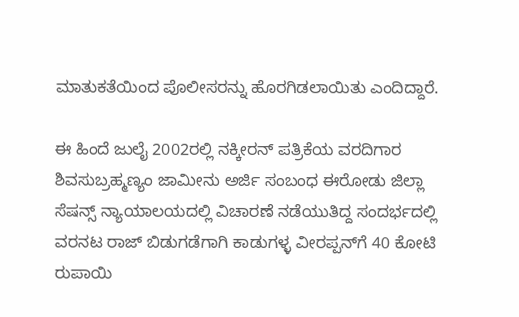ಮಾತುಕತೆಯಿಂದ ಪೊಲೀಸರನ್ನು ಹೊರಗಿಡಲಾಯಿತು ಎಂದಿದ್ದಾರೆ.

ಈ ಹಿಂದೆ ಜುಲೈ 2002ರಲ್ಲಿ ನಕ್ಕೀರನ್‌ ಪತ್ರಿಕೆಯ ವರದಿಗಾರ ಶಿವಸುಬ್ರಹ್ಮಣ್ಯಂ ಜಾಮೀನು ಅರ್ಜಿ ಸಂಬಂಧ ಈರೋಡು ಜಿಲ್ಲಾ ಸೆಷನ್ಸ್‌ ನ್ಯಾಯಾಲಯದಲ್ಲಿ ವಿಚಾರಣೆ ನಡೆಯುತಿದ್ದ ಸಂದರ್ಭದಲ್ಲಿ ವರನಟ ರಾಜ್‌ ಬಿಡುಗಡೆಗಾಗಿ ಕಾಡುಗಳ್ಳ ವೀರಪ್ಪನ್‌ಗೆ 40 ಕೋಟಿ ರುಪಾಯಿ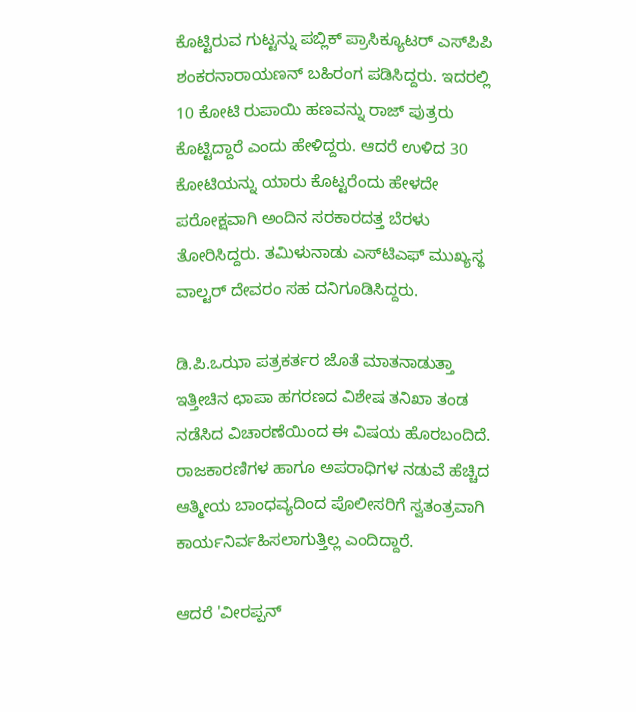ಕೊಟ್ಟಿರುವ ಗುಟ್ಟನ್ನು ಪಬ್ಲಿಕ್‌ ಪ್ರಾಸಿಕ್ಯೂಟರ್‌ ಎಸ್‌ಪಿಪಿ ಶಂಕರನಾರಾಯಣನ್‌ ಬಹಿರಂಗ ಪಡಿಸಿದ್ದರು. ಇದರಲ್ಲಿ 10 ಕೋಟಿ ರುಪಾಯಿ ಹಣವನ್ನು ರಾಜ್‌ ಪುತ್ರರು ಕೊಟ್ಟಿದ್ದಾರೆ ಎಂದು ಹೇಳಿದ್ದರು. ಆದರೆ ಉಳಿದ 30 ಕೋಟಿಯನ್ನು ಯಾರು ಕೊಟ್ಟರೆಂದು ಹೇಳದೇ ಪರೋಕ್ಷವಾಗಿ ಅಂದಿನ ಸರಕಾರದತ್ತ ಬೆರಳು ತೋರಿಸಿದ್ದರು. ತಮಿಳುನಾಡು ಎಸ್‌ಟಿಎಫ್‌ ಮುಖ್ಯಸ್ಥ ವಾಲ್ಟರ್‌ ದೇವರಂ ಸಹ ದನಿಗೂಡಿಸಿದ್ದರು.

ಡಿ.ಪಿ.ಒಝಾ ಪತ್ರಕರ್ತರ ಜೊತೆ ಮಾತನಾಡುತ್ತಾ ಇತ್ತೀಚಿನ ಛಾಪಾ ಹಗರಣದ ವಿಶೇಷ ತನಿಖಾ ತಂಡ ನಡೆಸಿದ ವಿಚಾರಣೆಯಿಂದ ಈ ವಿಷಯ ಹೊರಬಂದಿದೆ. ರಾಜಕಾರಣಿಗಳ ಹಾಗೂ ಅಪರಾಧಿಗಳ ನಡುವೆ ಹೆಚ್ಚಿದ ಆತ್ಮೀಯ ಬಾಂಧವ್ಯದಿಂದ ಪೊಲೀಸರಿಗೆ ಸ್ವತಂತ್ರವಾಗಿ ಕಾರ್ಯನಿರ್ವಹಿಸಲಾಗುತ್ತಿಲ್ಲ ಎಂದಿದ್ದಾರೆ.

ಆದರೆ 'ವೀರಪ್ಪನ್‌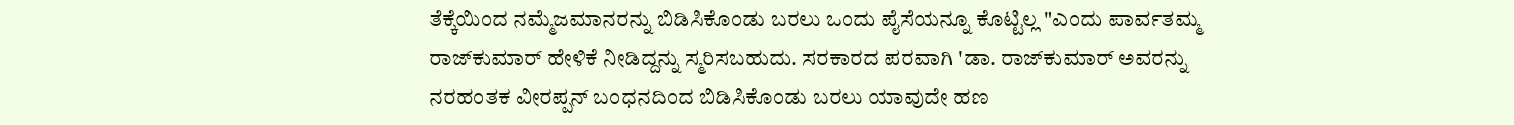ತೆಕ್ಕೆಯಿಂದ ನಮ್ಮೆಜಮಾನರನ್ನು ಬಿಡಿಸಿಕೊಂಡು ಬರಲು ಒಂದು ಪೈಸೆಯನ್ನೂ ಕೊಟ್ಟಿಲ್ಲ "ಎಂದು ಪಾರ್ವತಮ್ಮ ರಾಜ್‌ಕುಮಾರ್‌ ಹೇಳಿಕೆ ನೀಡಿದ್ದನ್ನು ಸ್ಮರಿಸಬಹುದು. ಸರಕಾರದ ಪರವಾಗಿ 'ಡಾ. ರಾಜ್‌ಕುಮಾರ್‌ ಅವರನ್ನು ನರಹಂತಕ ವೀರಪ್ಪನ್‌ ಬಂಧನದಿಂದ ಬಿಡಿಸಿಕೊಂಡು ಬರಲು ಯಾವುದೇ ಹಣ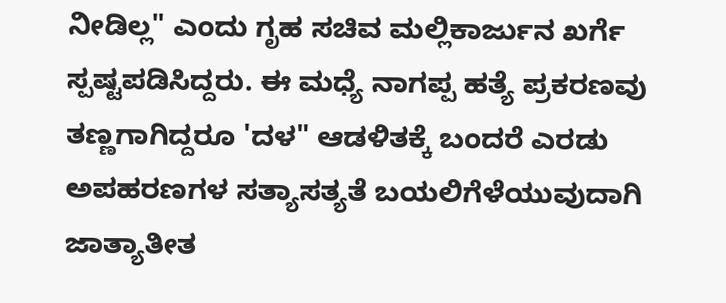ನೀಡಿಲ್ಲ" ಎಂದು ಗೃಹ ಸಚಿವ ಮಲ್ಲಿಕಾರ್ಜುನ ಖರ್ಗೆ ಸ್ಪಷ್ಟಪಡಿಸಿದ್ದರು. ಈ ಮಧ್ಯೆ ನಾಗಪ್ಪ ಹತ್ಯೆ ಪ್ರಕರಣವು ತಣ್ಣಗಾಗಿದ್ದರೂ 'ದಳ" ಆಡಳಿತಕ್ಕೆ ಬಂದರೆ ಎರಡು ಅಪಹರಣಗಳ ಸತ್ಯಾಸತ್ಯತೆ ಬಯಲಿಗೆಳೆಯುವುದಾಗಿ ಜಾತ್ಯಾತೀತ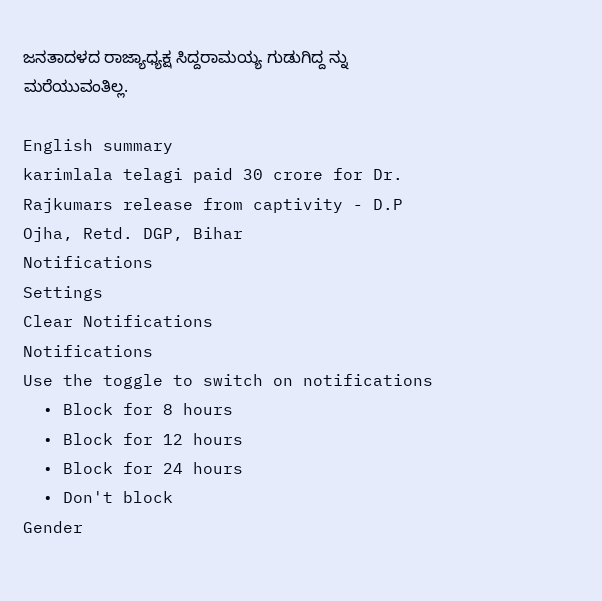ಜನತಾದಳದ ರಾಜ್ಯಾಧ್ಯಕ್ಷ ಸಿದ್ದರಾಮಯ್ಯ ಗುಡುಗಿದ್ದ ನ್ನು ಮರೆಯುವಂತಿಲ್ಲ.

English summary
karimlala telagi paid 30 crore for Dr. Rajkumars release from captivity - D.P Ojha, Retd. DGP, Bihar
Notifications
Settings
Clear Notifications
Notifications
Use the toggle to switch on notifications
  • Block for 8 hours
  • Block for 12 hours
  • Block for 24 hours
  • Don't block
Gender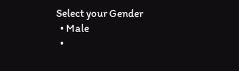Select your Gender
  • Male
  •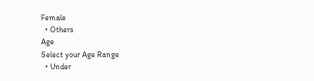Female
  • Others
Age
Select your Age Range
  • Under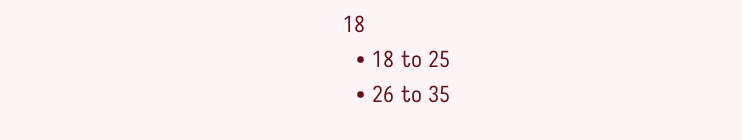18
  • 18 to 25
  • 26 to 35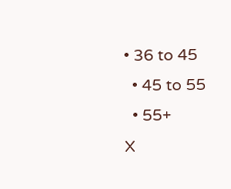• 36 to 45
  • 45 to 55
  • 55+
X